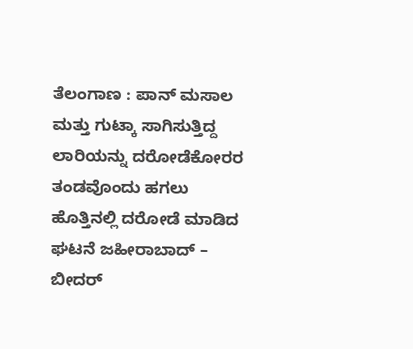ತೆಲಂಗಾಣ : ಪಾನ್ ಮಸಾಲ ಮತ್ತು ಗುಟ್ಕಾ ಸಾಗಿಸುತ್ತಿದ್ದ ಲಾರಿಯನ್ನು ದರೋಡೆಕೋರರ ತಂಡವೊಂದು ಹಗಲು ಹೊತ್ತಿನಲ್ಲಿ ದರೋಡೆ ಮಾಡಿದ ಘಟನೆ ಜಹೀರಾಬಾದ್ – ಬೀದರ್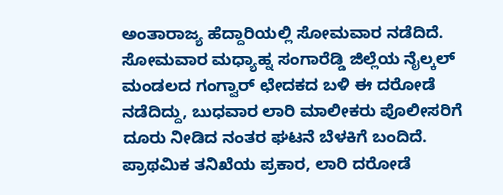ಅಂತಾರಾಜ್ಯ ಹೆದ್ದಾರಿಯಲ್ಲಿ ಸೋಮವಾರ ನಡೆದಿದೆ.
ಸೋಮವಾರ ಮಧ್ಯಾಹ್ನ ಸಂಗಾರೆಡ್ಡಿ ಜಿಲ್ಲೆಯ ನೈಲ್ಕಲ್ ಮಂಡಲದ ಗಂಗ್ವಾರ್ ಛೇದಕದ ಬಳಿ ಈ ದರೋಡೆ ನಡೆದಿದ್ದು, ಬುಧವಾರ ಲಾರಿ ಮಾಲೀಕರು ಪೊಲೀಸರಿಗೆ ದೂರು ನೀಡಿದ ನಂತರ ಘಟನೆ ಬೆಳಕಿಗೆ ಬಂದಿದೆ.
ಪ್ರಾಥಮಿಕ ತನಿಖೆಯ ಪ್ರಕಾರ, ಲಾರಿ ದರೋಡೆ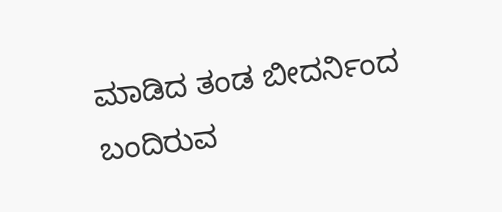ಮಾಡಿದ ತಂಡ ಬೀದರ್ನಿಂದ ಬಂದಿರುವ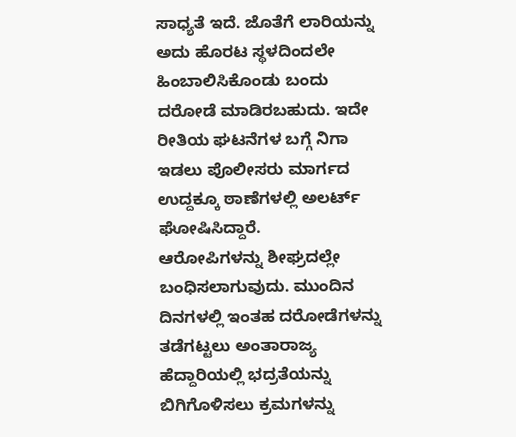ಸಾಧ್ಯತೆ ಇದೆ. ಜೊತೆಗೆ ಲಾರಿಯನ್ನು ಅದು ಹೊರಟ ಸ್ಥಳದಿಂದಲೇ ಹಿಂಬಾಲಿಸಿಕೊಂಡು ಬಂದು ದರೋಡೆ ಮಾಡಿರಬಹುದು. ಇದೇ ರೀತಿಯ ಘಟನೆಗಳ ಬಗ್ಗೆ ನಿಗಾ ಇಡಲು ಪೊಲೀಸರು ಮಾರ್ಗದ ಉದ್ದಕ್ಕೂ ಠಾಣೆಗಳಲ್ಲಿ ಅಲರ್ಟ್ ಘೋಷಿಸಿದ್ದಾರೆ.
ಆರೋಪಿಗಳನ್ನು ಶೀಘ್ರದಲ್ಲೇ ಬಂಧಿಸಲಾಗುವುದು. ಮುಂದಿನ ದಿನಗಳಲ್ಲಿ ಇಂತಹ ದರೋಡೆಗಳನ್ನು ತಡೆಗಟ್ಟಲು ಅಂತಾರಾಜ್ಯ ಹೆದ್ದಾರಿಯಲ್ಲಿ ಭದ್ರತೆಯನ್ನು ಬಿಗಿಗೊಳಿಸಲು ಕ್ರಮಗಳನ್ನು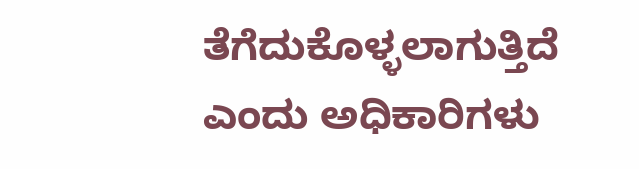ತೆಗೆದುಕೊಳ್ಳಲಾಗುತ್ತಿದೆ ಎಂದು ಅಧಿಕಾರಿಗಳು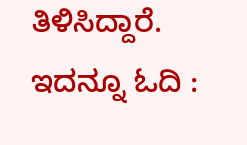ತಿಳಿಸಿದ್ದಾರೆ.
ಇದನ್ನೂ ಓದಿ :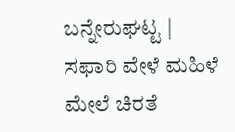ಬನ್ನೇರುಘಟ್ಟ | ಸಫಾರಿ ವೇಳೆ ಮಹಿಳೆ ಮೇಲೆ ಚಿರತೆ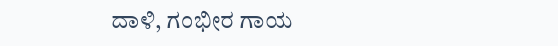ದಾಳಿ, ಗಂಭೀರ ಗಾಯ